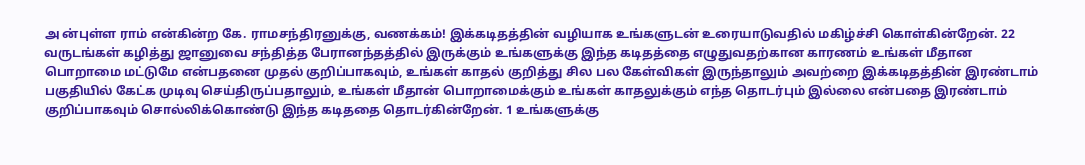அ ன்புள்ள ராம் என்கின்ற கே. ராமசந்திரனுக்கு, வணக்கம்! இக்கடிதத்தின் வழியாக உங்களுடன் உரையாடுவதில் மகிழ்ச்சி கொள்கின்றேன். 22 வருடங்கள் கழித்து ஜானுவை சந்தித்த பேரானந்தத்தில் இருக்கும் உங்களுக்கு இந்த கடிதத்தை எழுதுவதற்கான காரணம் உங்கள் மீதான பொறாமை மட்டுமே என்பதனை முதல் குறிப்பாகவும், உங்கள் காதல் குறித்து சில பல கேள்விகள் இருந்தாலும் அவற்றை இக்கடிதத்தின் இரண்டாம் பகுதியில் கேட்க முடிவு செய்திருப்பதாலும், உங்கள் மீதான் பொறாமைக்கும் உங்கள் காதலுக்கும் எந்த தொடர்பும் இல்லை என்பதை இரண்டாம் குறிப்பாகவும் சொல்லிக்கொண்டு இந்த கடிததை தொடர்கின்றேன். 1 உங்களுக்கு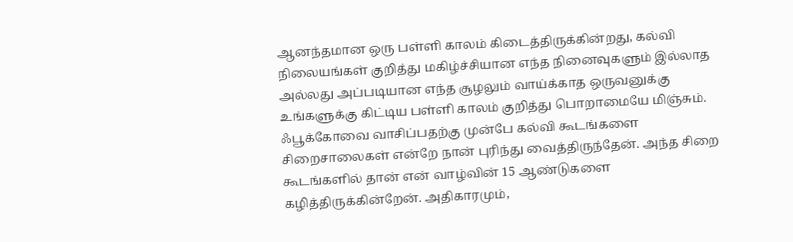ஆனந்தமான ஒரு பள்ளி காலம் கிடைத்திருக்கின்றது, கல்வி நிலையங்கள் குறித்து மகிழ்ச்சியான எந்த நினைவுகளும் இல்லாத அல்லது அப்படியான எந்த சூழலும் வாய்க்காத ஒருவனுக்கு உங்களுக்கு கிட்டிய பள்ளி காலம் குறித்து பொறாமையே மிஞ்சும். ஃபூக்கோவை வாசிப்பதற்கு முன்பே கல்வி கூடங்களை சிறைசாலைகள் என்றே நான் புரிந்து வைத்திருந்தேன். அந்த சிறை கூடங்களில் தான் என் வாழ்வின் 15 ஆண்டுகளை கழித்திருக்கின்றேன். அதிகாரமும்,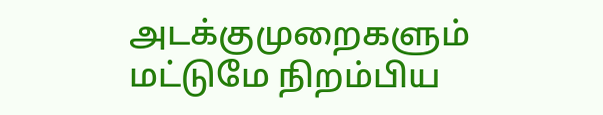அடக்குமுறைகளும் மட்டுமே நிறம்பிய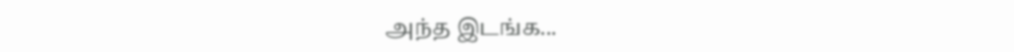அந்த இடங்க...